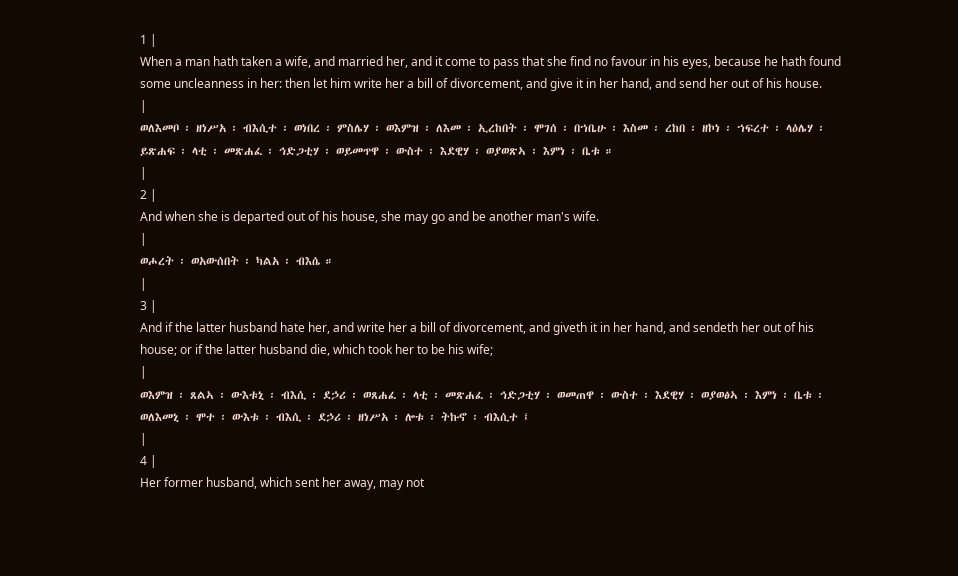1 |
When a man hath taken a wife, and married her, and it come to pass that she find no favour in his eyes, because he hath found some uncleanness in her: then let him write her a bill of divorcement, and give it in her hand, and send her out of his house.
|
ወለእመቦ ፡ ዘነሥአ ፡ ብእሲተ ፡ ወነበረ ፡ ምስሌሃ ፡ ወእምዝ ፡ ለእመ ፡ ኢረከበት ፡ ሞገሰ ፡ በኀቤሁ ፡ እስመ ፡ ረከበ ፡ ዘኮነ ፡ ኀፍረተ ፡ ላዕሌሃ ፡ ይጽሐፍ ፡ ላቲ ፡ መጽሐፈ ፡ ኅድጋቲሃ ፡ ወይመጥዋ ፡ ውስተ ፡ እደዊሃ ፡ ወያወጽኣ ፡ እምነ ፡ ቤቱ ።
|
2 |
And when she is departed out of his house, she may go and be another man's wife.
|
ወሖረት ፡ ወአውሰበት ፡ ካልአ ፡ ብእሴ ።
|
3 |
And if the latter husband hate her, and write her a bill of divorcement, and giveth it in her hand, and sendeth her out of his house; or if the latter husband die, which took her to be his wife;
|
ወእምዝ ፡ ጸልኣ ፡ ውእቱኒ ፡ ብእሲ ፡ ደኃሪ ፡ ወጸሐፈ ፡ ላቲ ፡ መጽሐፈ ፡ ኅድጋቲሃ ፡ ወመጠዋ ፡ ውስተ ፡ እደዊሃ ፡ ወያወፅኣ ፡ እምነ ፡ ቤቱ ፡ ወለእመኒ ፡ ሞተ ፡ ውእቱ ፡ ብእሲ ፡ ደኃሪ ፡ ዘነሥአ ፡ ሎቱ ፡ ትኩኖ ፡ ብእሲተ ፤
|
4 |
Her former husband, which sent her away, may not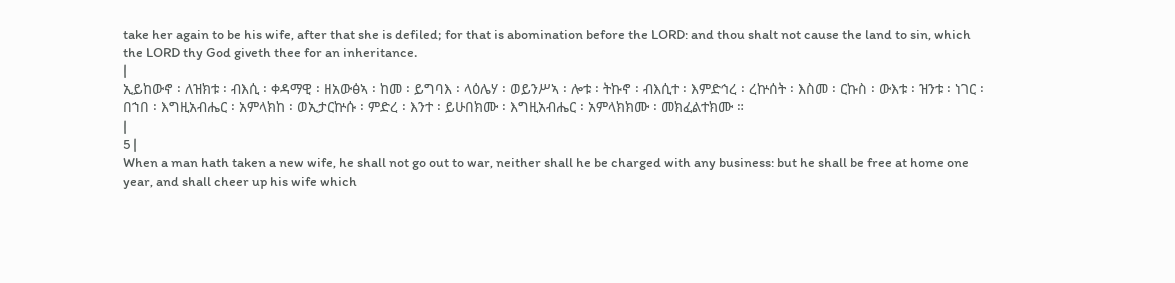take her again to be his wife, after that she is defiled; for that is abomination before the LORD: and thou shalt not cause the land to sin, which the LORD thy God giveth thee for an inheritance.
|
ኢይከውኖ ፡ ለዝክቱ ፡ ብእሲ ፡ ቀዳማዊ ፡ ዘአውፅኣ ፡ ከመ ፡ ይግባእ ፡ ላዕሌሃ ፡ ወይንሥኣ ፡ ሎቱ ፡ ትኩኖ ፡ ብእሲተ ፡ እምድኅረ ፡ ረኵሰት ፡ እስመ ፡ ርኩስ ፡ ውእቱ ፡ ዝንቱ ፡ ነገር ፡ በኀበ ፡ እግዚአብሔር ፡ አምላክከ ፡ ወኢታርኵሱ ፡ ምድረ ፡ እንተ ፡ ይሁበክሙ ፡ እግዚአብሔር ፡ አምላክክሙ ፡ መክፈልተክሙ ።
|
5 |
When a man hath taken a new wife, he shall not go out to war, neither shall he be charged with any business: but he shall be free at home one year, and shall cheer up his wife which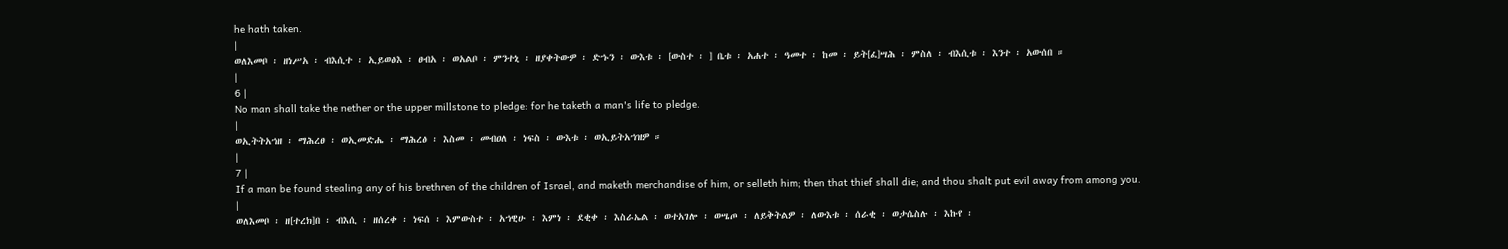he hath taken.
|
ወለእመቦ ፡ ዘነሥአ ፡ ብእሲተ ፡ ኢይወፅእ ፡ ፀብአ ፡ ወአልቦ ፡ ምንተኒ ፡ ዘያቀትውዎ ፡ ድኁን ፡ ውእቱ ፡ [ውስተ ፡ ] ቤቱ ፡ አሐተ ፡ ዓመተ ፡ ከመ ፡ ይት[ፈ]ሣሕ ፡ ምስለ ፡ ብእሲቱ ፡ እንተ ፡ አውሰበ ።
|
6 |
No man shall take the nether or the upper millstone to pledge: for he taketh a man's life to pledge.
|
ወኢትትአኀዘ ፡ ማሕረፀ ፡ ወኢመድሔ ፡ ማሕረፅ ፡ እስመ ፡ መብዐለ ፡ ነፍስ ፡ ውእቱ ፡ ወኢይትአኀዝዎ ።
|
7 |
If a man be found stealing any of his brethren of the children of Israel, and maketh merchandise of him, or selleth him; then that thief shall die; and thou shalt put evil away from among you.
|
ወለእመቦ ፡ ዘ[ተረክ]በ ፡ ብእሲ ፡ ዘሰረቀ ፡ ነፍሰ ፡ እምውስተ ፡ አኀዊሁ ፡ እምነ ፡ ደቂቀ ፡ እስራኤል ፡ ወተአገሎ ፡ ወሤጦ ፡ ለይቅትልዎ ፡ ለውእቱ ፡ ሰራቂ ፡ ወታሴስሉ ፡ እኩየ ፡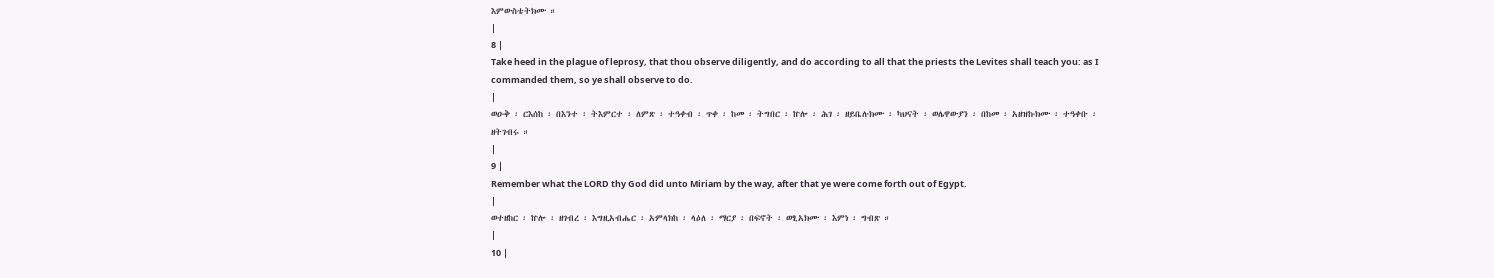እምውስቴትክሙ ።
|
8 |
Take heed in the plague of leprosy, that thou observe diligently, and do according to all that the priests the Levites shall teach you: as I commanded them, so ye shall observe to do.
|
ወዑቅ ፡ ርእሰከ ፡ በእንተ ፡ ትእምርተ ፡ ለምጽ ፡ ተዓቀብ ፡ ጥቀ ፡ ከመ ፡ ትግበር ፡ ኵሎ ፡ ሕገ ፡ ዘይቤሉክሙ ፡ ካህናት ፡ ወሌዋውያን ፡ በከመ ፡ አዘዝኩክሙ ፡ ተዓቀቡ ፡ ዘትገብሩ ።
|
9 |
Remember what the LORD thy God did unto Miriam by the way, after that ye were come forth out of Egypt.
|
ወተዘከር ፡ ኵሎ ፡ ዘገብረ ፡ እግዚአብሔር ፡ አምላክከ ፡ ላዕለ ፡ ማርያ ፡ በፍኖት ፡ ወፂአክሙ ፡ እምነ ፡ ግብጽ ።
|
10 |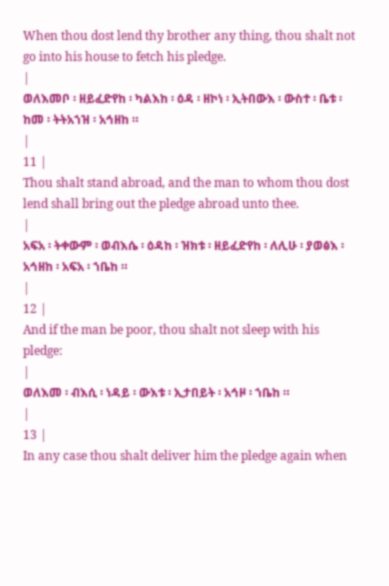When thou dost lend thy brother any thing, thou shalt not go into his house to fetch his pledge.
|
ወለእመቦ ፡ ዘይፈድየከ ፡ ካልእከ ፡ ዕዳ ፡ ዘኮነ ፡ ኢትበውእ ፡ ውስተ ፡ ቤቱ ፡ ከመ ፡ ትትአኀዝ ፡ አኅዘከ ።
|
11 |
Thou shalt stand abroad, and the man to whom thou dost lend shall bring out the pledge abroad unto thee.
|
አፍአ ፡ ትቀውም ፡ ወብእሴ ፡ ዕዳከ ፡ ዝክቱ ፡ ዘይፈድየከ ፡ ለሊሁ ፡ ያወፅእ ፡ አኅዘከ ፡ አፍአ ፡ ኀቤከ ።
|
12 |
And if the man be poor, thou shalt not sleep with his pledge:
|
ወለእመ ፡ ብእሲ ፡ ነዳይ ፡ ውእቱ ፡ ኢታበይት ፡ አኅዞ ፡ ኀቤከ ።
|
13 |
In any case thou shalt deliver him the pledge again when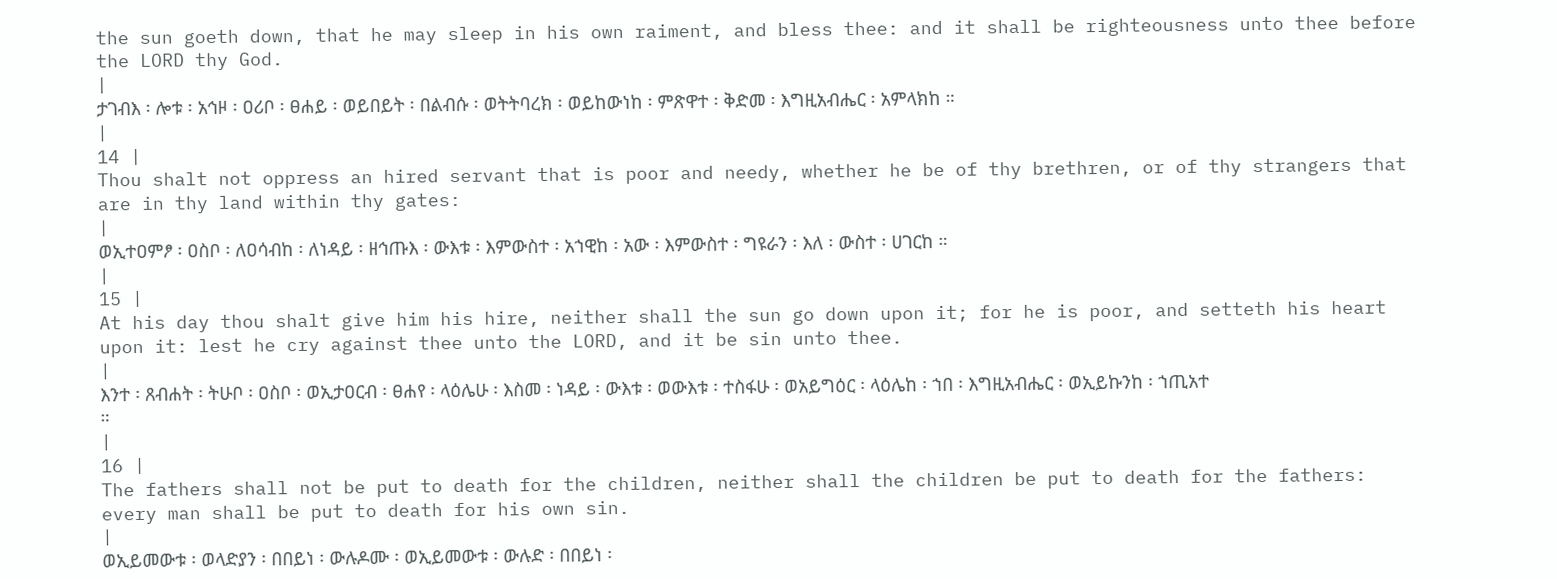the sun goeth down, that he may sleep in his own raiment, and bless thee: and it shall be righteousness unto thee before the LORD thy God.
|
ታገብእ ፡ ሎቱ ፡ አኅዞ ፡ ዐሪቦ ፡ ፀሐይ ፡ ወይበይት ፡ በልብሱ ፡ ወትትባረክ ፡ ወይከውነከ ፡ ምጽዋተ ፡ ቅድመ ፡ እግዚአብሔር ፡ አምላክከ ።
|
14 |
Thou shalt not oppress an hired servant that is poor and needy, whether he be of thy brethren, or of thy strangers that are in thy land within thy gates:
|
ወኢተዐምፆ ፡ ዐስቦ ፡ ለዐሳብከ ፡ ለነዳይ ፡ ዘኅጡእ ፡ ውእቱ ፡ እምውስተ ፡ አኀዊከ ፡ አው ፡ እምውስተ ፡ ግዩራን ፡ እለ ፡ ውስተ ፡ ሀገርከ ።
|
15 |
At his day thou shalt give him his hire, neither shall the sun go down upon it; for he is poor, and setteth his heart upon it: lest he cry against thee unto the LORD, and it be sin unto thee.
|
እንተ ፡ ጸብሐት ፡ ትሁቦ ፡ ዐስቦ ፡ ወኢታዐርብ ፡ ፀሐየ ፡ ላዕሌሁ ፡ እስመ ፡ ነዳይ ፡ ውእቱ ፡ ወውእቱ ፡ ተስፋሁ ፡ ወአይግዕር ፡ ላዕሌከ ፡ ኀበ ፡ እግዚአብሔር ፡ ወኢይኩንከ ፡ ኀጢአተ ።
|
16 |
The fathers shall not be put to death for the children, neither shall the children be put to death for the fathers: every man shall be put to death for his own sin.
|
ወኢይመውቱ ፡ ወላድያን ፡ በበይነ ፡ ውሉዶሙ ፡ ወኢይመውቱ ፡ ውሉድ ፡ በበይነ ፡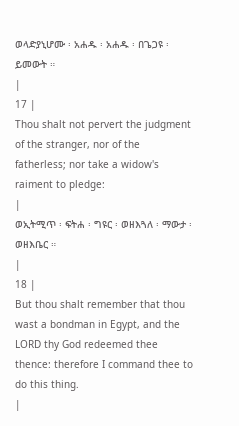ወላድያኒሆሙ ፡ አሐዱ ፡ አሐዱ ፡ በጌጋዩ ፡ ይመውት ።
|
17 |
Thou shalt not pervert the judgment of the stranger, nor of the fatherless; nor take a widow's raiment to pledge:
|
ወኢትሚጥ ፡ ፍትሐ ፡ ግዩር ፡ ወዘእጓለ ፡ ማውታ ፡ ወዘእቤር ።
|
18 |
But thou shalt remember that thou wast a bondman in Egypt, and the LORD thy God redeemed thee thence: therefore I command thee to do this thing.
|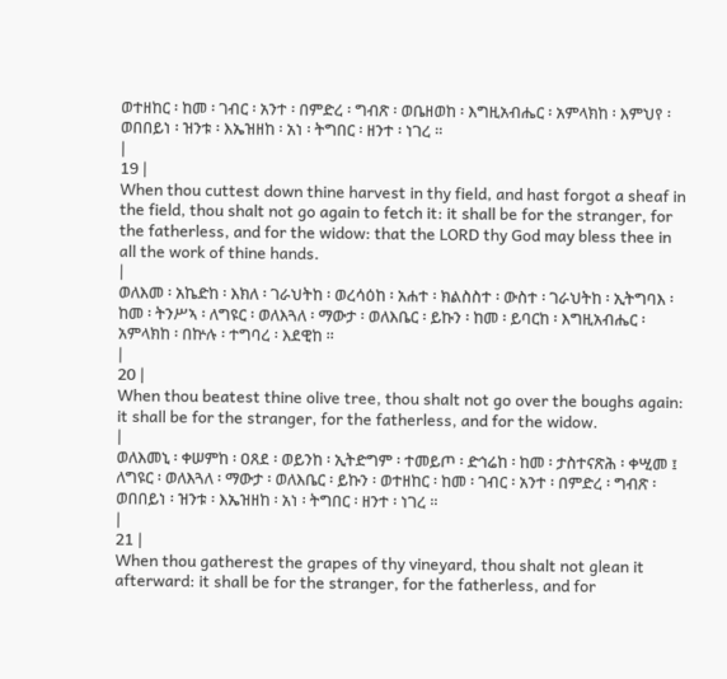ወተዘከር ፡ ከመ ፡ ገብር ፡ አንተ ፡ በምድረ ፡ ግብጽ ፡ ወቤዘወከ ፡ እግዚአብሔር ፡ አምላክከ ፡ እምህየ ፡ ወበበይነ ፡ ዝንቱ ፡ እኤዝዘከ ፡ አነ ፡ ትግበር ፡ ዘንተ ፡ ነገረ ።
|
19 |
When thou cuttest down thine harvest in thy field, and hast forgot a sheaf in the field, thou shalt not go again to fetch it: it shall be for the stranger, for the fatherless, and for the widow: that the LORD thy God may bless thee in all the work of thine hands.
|
ወለእመ ፡ አኬድከ ፡ እክለ ፡ ገራህትከ ፡ ወረሳዕከ ፡ አሐተ ፡ ክልስስተ ፡ ውስተ ፡ ገራህትከ ፡ ኢትግባእ ፡ ከመ ፡ ትንሥኣ ፡ ለግዩር ፡ ወለእጓለ ፡ ማውታ ፡ ወለእቤር ፡ ይኩን ፡ ከመ ፡ ይባርከ ፡ እግዚአብሔር ፡ አምላክከ ፡ በኵሉ ፡ ተግባረ ፡ እደዊከ ።
|
20 |
When thou beatest thine olive tree, thou shalt not go over the boughs again: it shall be for the stranger, for the fatherless, and for the widow.
|
ወለእመኒ ፡ ቀሠምከ ፡ ዐጸደ ፡ ወይንከ ፡ ኢትድግም ፡ ተመይጦ ፡ ድኅሬከ ፡ ከመ ፡ ታስተናጽሕ ፡ ቀሢመ ፤ ለግዩር ፡ ወለእጓለ ፡ ማውታ ፡ ወለእቤር ፡ ይኩን ፡ ወተዘከር ፡ ከመ ፡ ገብር ፡ አንተ ፡ በምድረ ፡ ግብጽ ፡ ወበበይነ ፡ ዝንቱ ፡ እኤዝዘከ ፡ አነ ፡ ትግበር ፡ ዘንተ ፡ ነገረ ።
|
21 |
When thou gatherest the grapes of thy vineyard, thou shalt not glean it afterward: it shall be for the stranger, for the fatherless, and for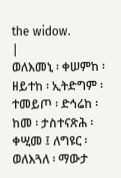the widow.
|
ወለእመኒ ፡ ቀሠምከ ፡ ዘይተከ ፡ ኢትድግም ፡ ተመይጦ ፡ ድኅሬከ ፡ ከመ ፡ ታስተናጽሕ ፡ ቀሢመ ፤ ለግዩር ፡ ወለእጓለ ፡ ማውታ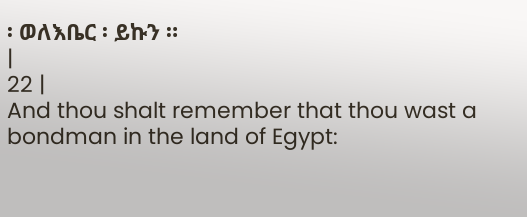፡ ወለእቤር ፡ ይኩን ።
|
22 |
And thou shalt remember that thou wast a bondman in the land of Egypt: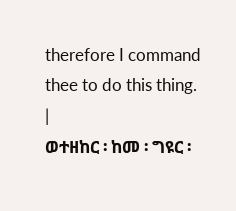therefore I command thee to do this thing.
|
ወተዘከር ፡ ከመ ፡ ግዩር ፡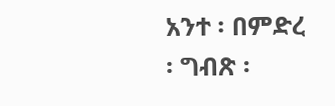አንተ ፡ በምድረ ፡ ግብጽ ፡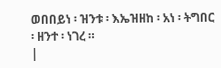ወበበይነ ፡ ዝንቱ ፡ እኤዝዘከ ፡ አነ ፡ ትግበር ፡ ዘንተ ፡ ነገረ ።
|